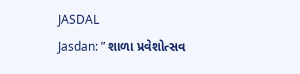JASDAL
Jasdan: ” શાળા પ્રવેશોત્સવ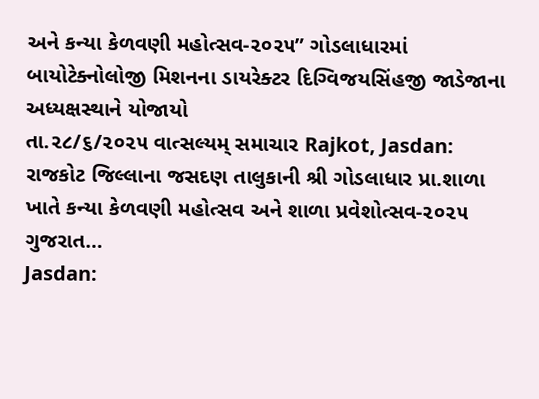અને કન્યા કેળવણી મહોત્સવ-૨૦૨૫” ગોડલાધારમાં બાયોટેક્નોલોજી મિશનના ડાયરેક્ટર દિગ્વિજયસિંહજી જાડેજાના અધ્યક્ષસ્થાને યોજાયો
તા.૨૮/૬/૨૦૨૫ વાત્સલ્યમ્ સમાચાર Rajkot, Jasdan: રાજકોટ જિલ્લાના જસદણ તાલુકાની શ્રી ગોડલાધાર પ્રા.શાળા ખાતે કન્યા કેળવણી મહોત્સવ અને શાળા પ્રવેશોત્સવ-૨૦૨૫ ગુજરાત…
Jasdan: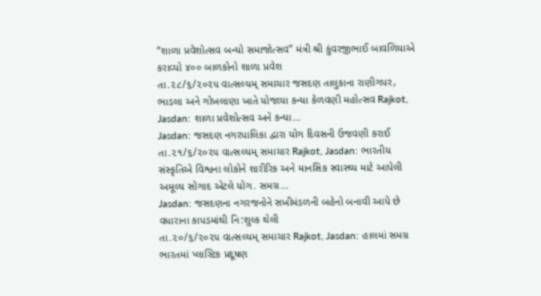“શાળા પ્રવેશોત્સવ બન્યો સમાજોત્સવ” મંત્રી શ્રી કુંવરજીભાઈ બાવળિયાએ કરાવ્યો ૪૦૦ બાળકોનો શાળા પ્રવેશ
તા.૨૮/૬/૨૦૨૫ વાત્સલ્યમ્ સમાચાર જસદણ તાલુકાના રાણીગપર, ભાડલા અને ગોખલાણા ખાતે યોજાયા કન્યા કેળવણી મહોત્સવ Rajkot, Jasdan: શાળા પ્રવેશોત્સવ અને કન્યા…
Jasdan: જસદણ નગરપાલિકા દ્વારા યોગ દિવસની ઉજવણી કરાઈ
તા.૨૧/૬/૨૦૨૫ વાત્સલ્યમ્ સમાચાર Rajkot, Jasdan: ભારતીય સંસ્કૃતિએ વિશ્વના લોકોને શારીરિક અને માનસિક સ્વાસ્થ્ય માટે આપેલી અમૂલ્ય સોગાદ એટલે યોગ. સમગ્ર…
Jasdan: જસદણના નગરજનોને સખીમંડળની બહેનો બનાવી આપે છે વધારાના કાપડમાંથી નિ:શુલ્ક થેલી
તા.૨૦/૬/૨૦૨૫ વાત્સલ્યમ્ સમાચાર Rajkot, Jasdan: હાલમાં સમગ્ર ભારતમાં પ્લાસ્ટિક પ્રદૂષણ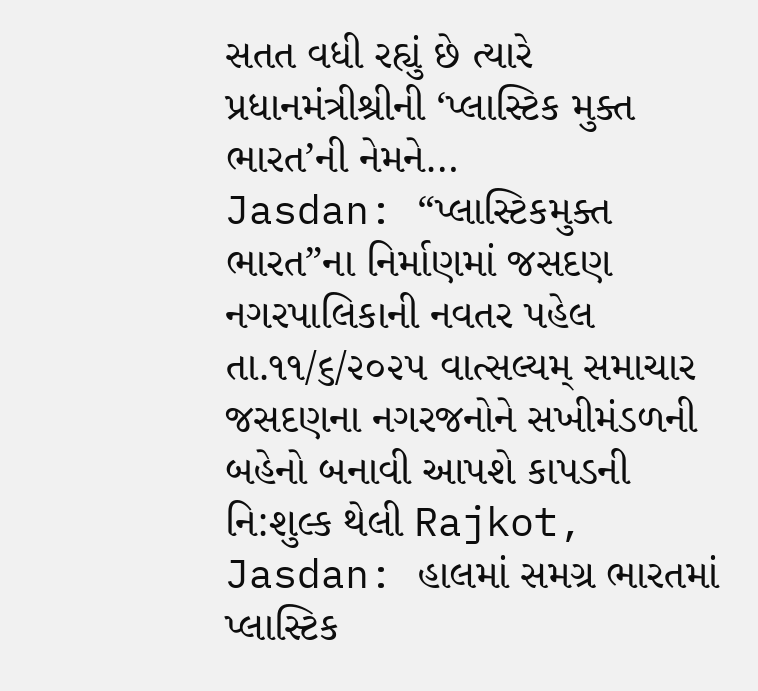સતત વધી રહ્યું છે ત્યારે પ્રધાનમંત્રીશ્રીની ‘પ્લાસ્ટિક મુક્ત ભારત’ની નેમને…
Jasdan: “પ્લાસ્ટિકમુક્ત ભારત”ના નિર્માણમાં જસદણ નગરપાલિકાની નવતર પહેલ
તા.૧૧/૬/૨૦૨૫ વાત્સલ્યમ્ સમાચાર જસદણના નગરજનોને સખીમંડળની બહેનો બનાવી આપશે કાપડની નિ:શુલ્ક થેલી Rajkot, Jasdan: હાલમાં સમગ્ર ભારતમાં પ્લાસ્ટિક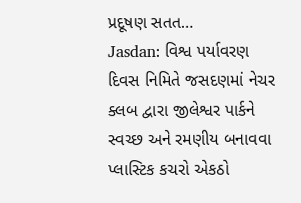પ્રદૂષણ સતત…
Jasdan: વિશ્વ પર્યાવરણ દિવસ નિમિતે જસદણમાં નેચર ક્લબ દ્વારા જીલેશ્વર પાર્કને સ્વચ્છ અને રમણીય બનાવવા પ્લાસ્ટિક કચરો એકઠો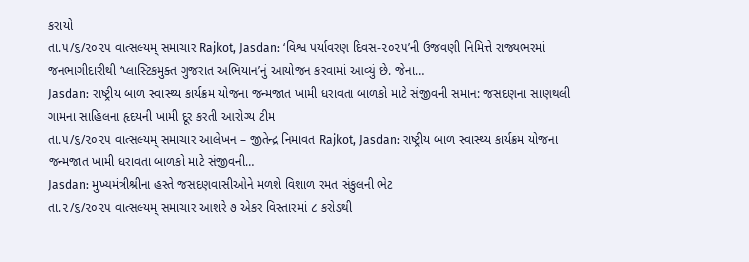કરાયો
તા.૫/૬/૨૦૨૫ વાત્સલ્યમ્ સમાચાર Rajkot, Jasdan: ‘વિશ્વ પર્યાવરણ દિવસ-૨૦૨૫’ની ઉજવણી નિમિત્તે રાજ્યભરમાં જનભાગીદારીથી ‘પ્લાસ્ટિકમુક્ત ગુજરાત અભિયાન’નું આયોજન કરવામાં આવ્યું છે. જેના…
Jasdan: રાષ્ટ્રીય બાળ સ્વાસ્થ્ય કાર્યક્રમ યોજના જન્મજાત ખામી ધરાવતા બાળકો માટે સંજીવની સમાન: જસદણના સાણથલી ગામના સાહિલના હૃદયની ખામી દૂર કરતી આરોગ્ય ટીમ
તા.૫/૬/૨૦૨૫ વાત્સલ્યમ્ સમાચાર આલેખન – જીતેન્દ્ર નિમાવત Rajkot, Jasdan: રાષ્ટ્રીય બાળ સ્વાસ્થ્ય કાર્યક્રમ યોજના જન્મજાત ખામી ધરાવતા બાળકો માટે સંજીવની…
Jasdan: મુખ્યમંત્રીશ્રીના હસ્તે જસદણવાસીઓને મળશે વિશાળ રમત સંકુલની ભેટ
તા.૨/૬/૨૦૨૫ વાત્સલ્યમ્ સમાચાર આશરે ૭ એકર વિસ્તારમાં ૮ કરોડથી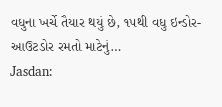વધુના ખર્ચે તૈયાર થયું છે, ૧૫થી વધુ ઇન્ડોર- આઉટડોર રમતો માટેનું…
Jasdan: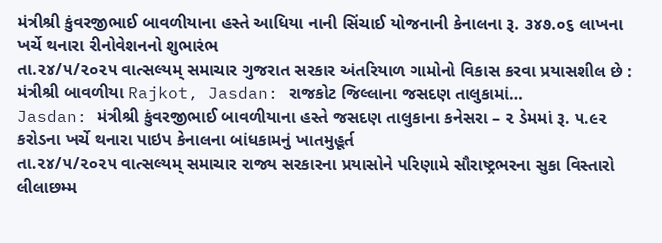મંત્રીશ્રી કુંવરજીભાઈ બાવળીયાના હસ્તે આધિયા નાની સિંચાઈ યોજનાની કેનાલના રૂ. ૩૪૭.૦૬ લાખના ખર્ચે થનારા રીનોવેશનનો શુભારંભ
તા.૨૪/૫/૨૦૨૫ વાત્સલ્યમ્ સમાચાર ગુજરાત સરકાર અંતરિયાળ ગામોનો વિકાસ કરવા પ્રયાસશીલ છે : મંત્રીશ્રી બાવળીયા Rajkot, Jasdan: રાજકોટ જિલ્લાના જસદણ તાલુકામાં…
Jasdan: મંત્રીશ્રી કુંવરજીભાઈ બાવળીયાના હસ્તે જસદણ તાલુકાના કનેસરા – ૨ ડેમમાં રૂ. ૫.૯૨ કરોડના ખર્ચે થનારા પાઇપ કેનાલના બાંધકામનું ખાતમુહૂર્ત
તા.૨૪/૫/૨૦૨૫ વાત્સલ્યમ્ સમાચાર રાજ્ય સરકારના પ્રયાસોને પરિણામે સૌરાષ્ટ્રભરના સુકા વિસ્તારો લીલાછમ્મ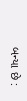બન્યા છે :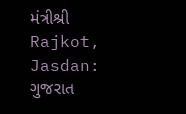મંત્રીશ્રી Rajkot, Jasdan: ગુજરાત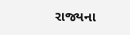રાજ્યના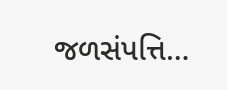જળસંપત્તિ…